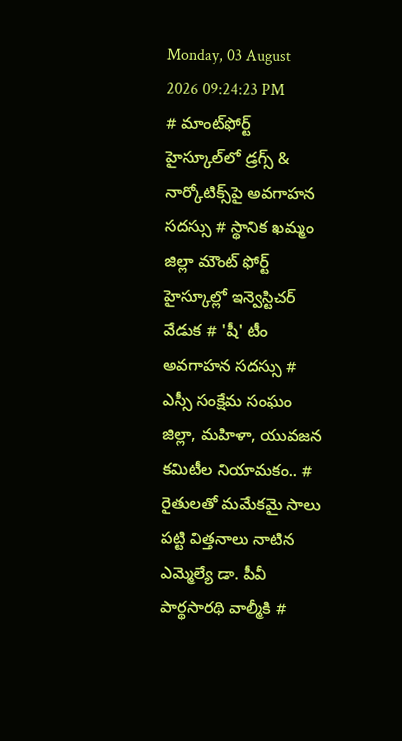Monday, 03 August 2026 09:24:23 PM
# మాంట్‌ఫోర్ట్ హైస్కూల్‌లో డ్రగ్స్ & నార్కోటిక్స్‌పై అవగాహన సదస్సు # స్థానిక ఖమ్మం జిల్లా మౌంట్ ఫోర్ట్ హైస్కూల్లో ఇన్వెస్టిచర్ వేడుక # 'షీ' టీం అవగాహన సదస్సు # ఎస్సీ సంక్షేమ సంఘం జిల్లా, మహిళా, యువజన కమిటీల నియామకం.. # రైతులతో మమేకమై సాలు పట్టి విత్తనాలు నాటిన ఎమ్మెల్యే డా. పీవీ పార్థసారథి వాల్మీకి #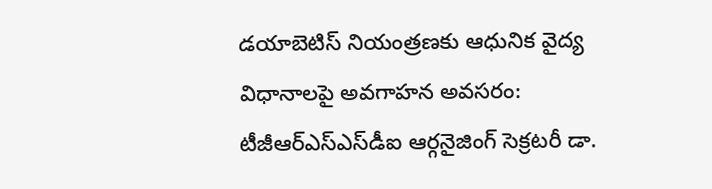డయాబెటిస్ నియంత్రణకు ఆధునిక వైద్య విధానాలపై అవగాహన అవసరం: టీజీఆర్‌ఎస్‌ఎస్‌డీఐ ఆర్గనైజింగ్ సెక్రటరీ డా.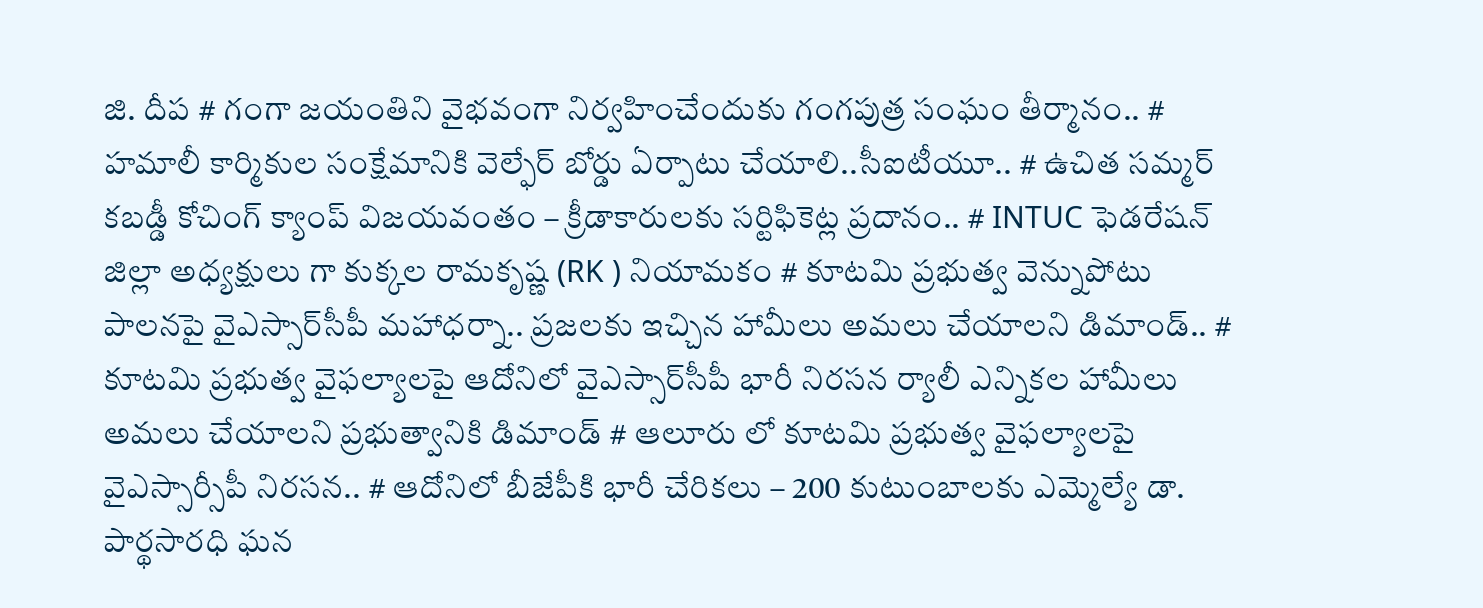జి. దీప # గంగా జయంతిని వైభవంగా నిర్వహించేందుకు గంగపుత్ర సంఘం తీర్మానం.. # హమాలీ కార్మికుల సంక్షేమానికి వెల్ఫేర్ బోర్డు ఏర్పాటు చేయాలి..సీఐటీయూ.. # ఉచిత సమ్మర్ కబడ్డీ కోచింగ్ క్యాంప్ విజయవంతం – క్రీడాకారులకు సర్టిఫికెట్ల ప్రదానం.. # INTUC ఫెడరేషన్ జిల్లా అధ్యక్షులు గా కుక్కల రామకృష్ణ (RK ) నియామకం # కూటమి ప్రభుత్వ వెన్నుపోటు పాలనపై వైఎస్సార్‌సీపీ మహాధర్నా.. ప్రజలకు ఇచ్చిన హామీలు అమలు చేయాలని డిమాండ్.. # కూటమి ప్రభుత్వ వైఫల్యాలపై ఆదోనిలో వైఎస్సార్‌సీపీ భారీ నిరసన ర్యాలీ ఎన్నికల హామీలు అమలు చేయాలని ప్రభుత్వానికి డిమాండ్ # ఆలూరు లో కూటమి ప్రభుత్వ వైఫల్యాలపై వైఎస్సార్సీపీ నిరసన.. # ఆదోనిలో బీజేపీకి భారీ చేరికలు – 200 కుటుంబాలకు ఎమ్మెల్యే డా. పార్థసారధి ఘన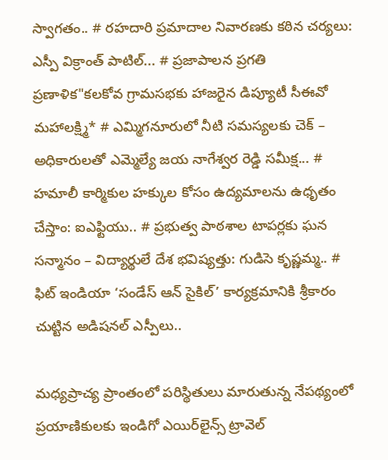స్వాగతం.. # రహదారి ప్రమాదాల నివారణకు కఠిన చర్యలు: ఎస్పీ విక్రాంత్ పాటిల్... # ప్రజాపాలన ప్రగతి ప్రణాళిక"కలకోవ గ్రామసభకు హాజరైన డిప్యూటీ సీఈవో మహాలక్ష్మి* # ఎమ్మిగనూరులో నీటి సమస్యలకు చెక్ – అధికారులతో ఎమ్మెల్యే జయ నాగేశ్వర రెడ్డి సమీక్ష... # హమాలీ కార్మికుల హక్కుల కోసం ఉద్యమాలను ఉధృతం చేస్తాం: ఐఎఫ్టియు.. # ప్రభుత్వ పాఠశాల టాపర్లకు ఘన సన్మానం – విద్యార్థులే దేశ భవిష్యత్తు: గుడిసె కృష్ణమ్మ.. # ఫిట్ ఇండియా ‘సండేస్ ఆన్ సైకిల్’ కార్యక్రమానికి శ్రీకారం చుట్టిన అడిషనల్ ఎస్పీలు..

మధ్యప్రాచ్య ప్రాంతంలో పరిస్థితులు మారుతున్న నేపథ్యంలో ప్రయాణికులకు ఇండిగో ఎయిర్‌లైన్స్ ట్రావెల్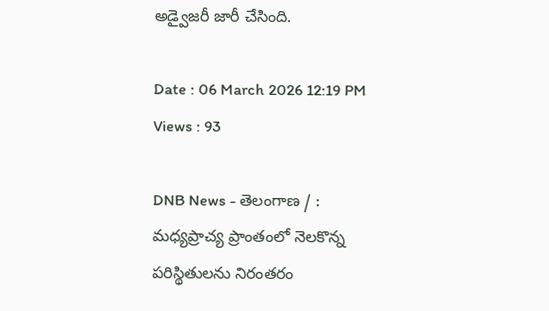అడ్వైజరీ జారీ చేసింది.

Date : 06 March 2026 12:19 PM Views : 93

DNB News - తెలంగాణ / : మధ్యప్రాచ్య ప్రాంతంలో నెలకొన్న పరిస్థితులను నిరంతరం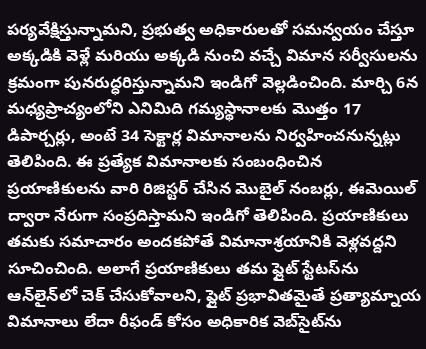పర్యవేక్షిస్తున్నామని, ప్రభుత్వ అధికారులతో సమన్వయం చేస్తూ అక్కడికి వెళ్లే మరియు అక్కడి నుంచి వచ్చే విమాన సర్వీసులను క్రమంగా పునరుద్ధరిస్తున్నామని ఇండిగో వెల్లడించింది. మార్చి 6న మధ్యప్రాచ్యంలోని ఎనిమిది గమ్యస్థానాలకు మొత్తం 17 డిపార్చర్లు, అంటే 34 సెక్టార్ల విమానాలను నిర్వహించనున్నట్లు తెలిపింది. ఈ ప్రత్యేక విమానాలకు సంబంధించిన ప్రయాణికులను వారి రిజిస్టర్ చేసిన మొబైల్ నంబర్లు, ఈమెయిల్ ద్వారా నేరుగా సంప్రదిస్తామని ఇండిగో తెలిపింది. ప్రయాణికులు తమకు సమాచారం అందకపోతే విమానాశ్రయానికి వెళ్లవద్దని సూచించింది. అలాగే ప్రయాణికులు తమ ఫ్లైట్ స్టేటస్‌ను ఆన్‌లైన్‌లో చెక్ చేసుకోవాలని, ఫ్లైట్ ప్రభావితమైతే ప్రత్యామ్నాయ విమానాలు లేదా రీఫండ్ కోసం అధికారిక వెబ్‌సైట్‌ను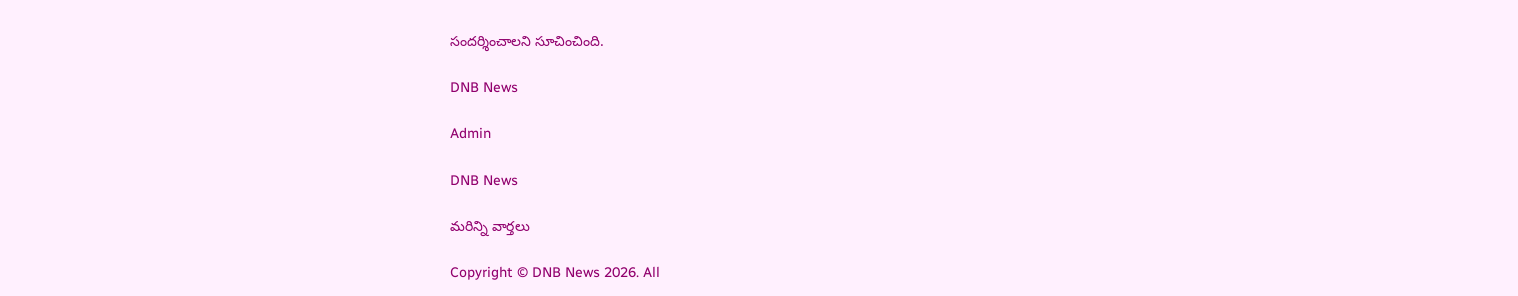సందర్శించాలని సూచించింది.

DNB News

Admin

DNB News

మరిన్ని వార్తలు

Copyright © DNB News 2026. All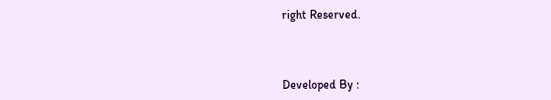right Reserved.



Developed By :